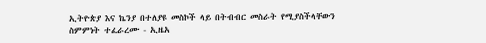ኢትዮጵያ እና ኬንያ በተለያዩ መስኮች ላይ በትብብር መስራት የሚያስችላቸውን ስምምነት ተፈራረሙ - ኢዜአ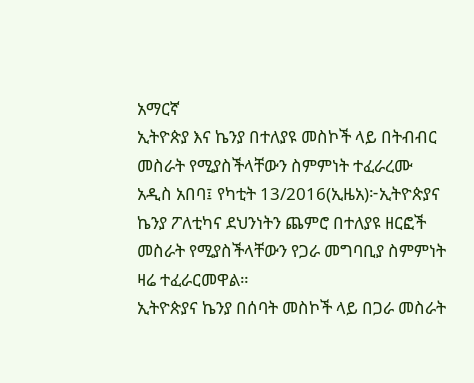አማርኛ
ኢትዮጵያ እና ኬንያ በተለያዩ መስኮች ላይ በትብብር መስራት የሚያስችላቸውን ስምምነት ተፈራረሙ
አዲስ አበባ፤ የካቲት 13/2016(ኢዜአ)፦ኢትዮጵያና ኬንያ ፖለቲካና ደህንነትን ጨምሮ በተለያዩ ዘርፎች መስራት የሚያስችላቸውን የጋራ መግባቢያ ስምምነት ዛሬ ተፈራርመዋል።
ኢትዮጵያና ኬንያ በሰባት መስኮች ላይ በጋራ መስራት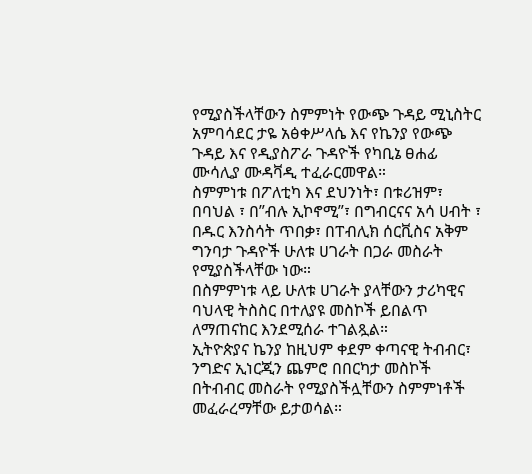የሚያስችላቸውን ስምምነት የውጭ ጉዳይ ሚኒስትር አምባሳደር ታዬ አፅቀሥላሴ እና የኬንያ የውጭ ጉዳይ እና የዲያስፖራ ጉዳዮች የካቢኔ ፀሐፊ ሙሳሊያ ሙዳቫዲ ተፈራርመዋል።
ስምምነቱ በፖለቲካ እና ደህንነት፣ በቱሪዝም፣ በባህል ፣ በ”ብሉ ኢኮኖሚ”፣ በግብርናና አሳ ሀብት ፣ በዱር እንስሳት ጥበቃ፣ በፐብሊክ ሰርቪስና አቅም ግንባታ ጉዳዮች ሁለቱ ሀገራት በጋራ መስራት የሚያስችላቸው ነው።
በስምምነቱ ላይ ሁለቱ ሀገራት ያላቸውን ታሪካዊና ባህላዊ ትስስር በተለያዩ መስኮች ይበልጥ ለማጠናከር እንደሚሰራ ተገልጿል።
ኢትዮጵያና ኬንያ ከዚህም ቀደም ቀጣናዊ ትብብር፣ ንግድና ኢነርጂን ጨምሮ በበርካታ መስኮች በትብብር መስራት የሚያስችሏቸውን ስምምነቶች መፈራረማቸው ይታወሳል።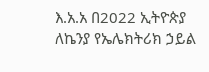እ.አ.አ በ2022 ኢትዮጵያ ለኬንያ የኤሌክትሪክ ኃይል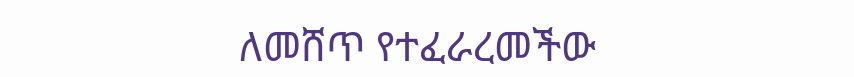ለመሸጥ የተፈራረመችው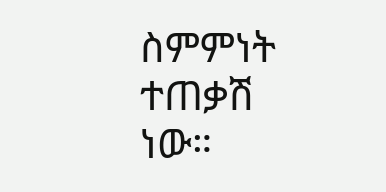ስምምነት ተጠቃሽ ነው።